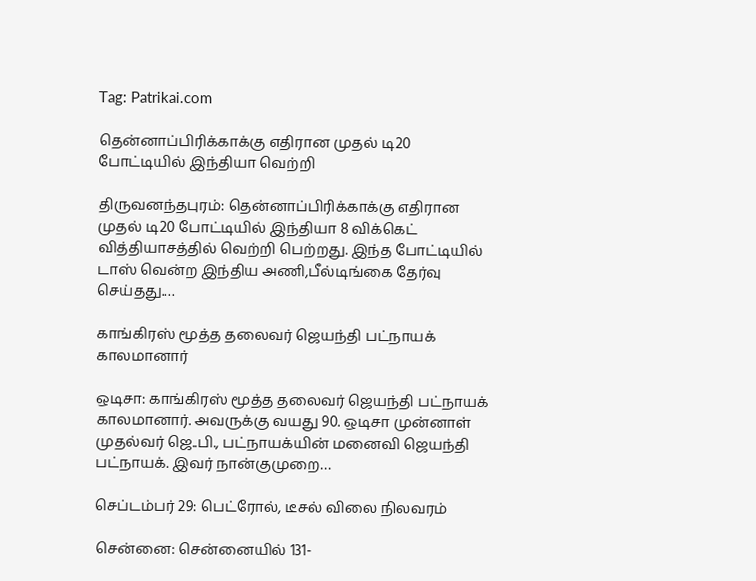Tag: Patrikai.com

தென்னாப்பிரிக்காக்கு எதிரான முதல் டி20 போட்டியில் இந்தியா வெற்றி

திருவனந்தபுரம்: தென்னாப்பிரிக்காக்கு எதிரான முதல் டி20 போட்டியில் இந்தியா 8 விக்கெட் வித்தியாசத்தில் வெற்றி பெற்றது. இந்த போட்டியில் டாஸ் வென்ற இந்திய அணி,பீல்டிங்கை தேர்வு செய்தது.…

காங்கிரஸ் மூத்த தலைவர் ஜெயந்தி பட்நாயக் காலமானார்

ஒடிசா: காங்கிரஸ் மூத்த தலைவர் ஜெயந்தி பட்நாயக் காலமானார். அவருக்கு வயது 90. ஒடிசா முன்னாள் முதல்வர் ஜெ..பி., பட்நாயக்யின் மனைவி ஜெயந்தி பட்நாயக். இவர் நான்குமுறை…

செப்டம்பர் 29: பெட்ரோல், டீசல் விலை நிலவரம்

சென்னை: சென்னையில் 131-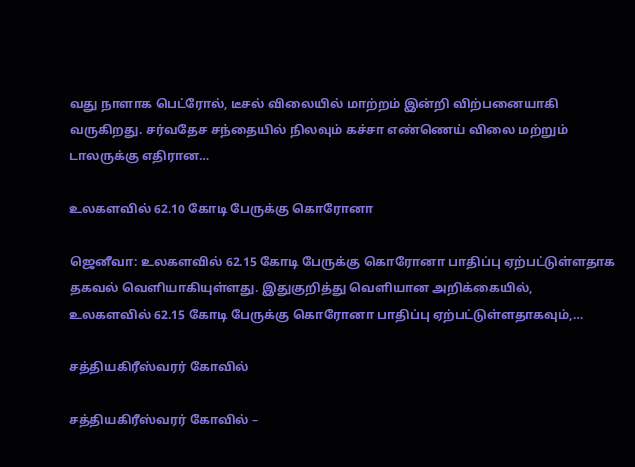வது நாளாக பெட்ரோல், டீசல் விலையில் மாற்றம் இன்றி விற்பனையாகி வருகிறது. சர்வதேச சந்தையில் நிலவும் கச்சா எண்ணெய் விலை மற்றும் டாலருக்கு எதிரான…

உலகளவில் 62.10 கோடி பேருக்கு கொரோனா

ஜெனீவா: உலகளவில் 62.15 கோடி பேருக்கு கொரோனா பாதிப்பு ஏற்பட்டுள்ளதாக தகவல் வெளியாகியுள்ளது. இதுகுறித்து வெளியான அறிக்கையில், உலகளவில் 62.15 கோடி பேருக்கு கொரோனா பாதிப்பு ஏற்பட்டுள்ளதாகவும்,…

சத்தியகிரீஸ்வரர் கோவில்

சத்தியகிரீஸ்வரர் கோவில் –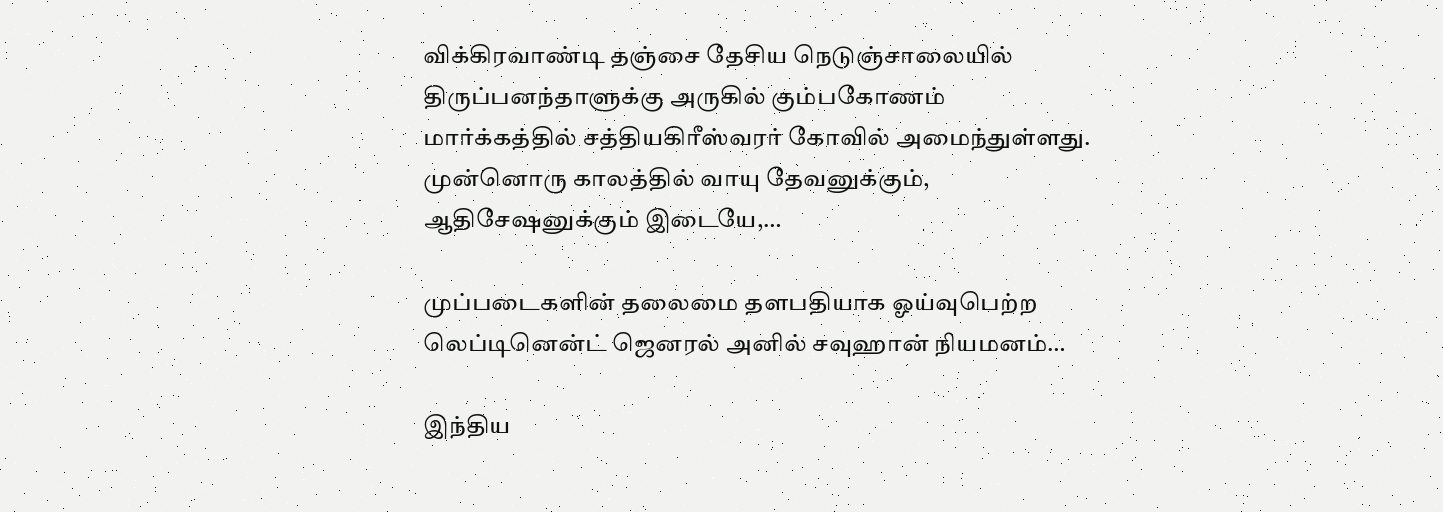விக்கிரவாண்டி தஞ்சை தேசிய நெடுஞ்சாலையில் திருப்பனந்தாளுக்கு அருகில் கும்பகோணம் மார்க்கத்தில் சத்தியகிரீஸ்வரர் கோவில் அமைந்துள்ளது. முன்னொரு காலத்தில் வாயு தேவனுக்கும், ஆதிசேஷனுக்கும் இடையே,…

முப்படைகளின் தலைமை தளபதியாக ஓய்வுபெற்ற லெப்டினென்ட் ஜெனரல் அனில் சவுஹான் நியமனம்…

இந்திய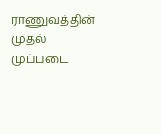ராணுவத்தின் முதல் முப்படை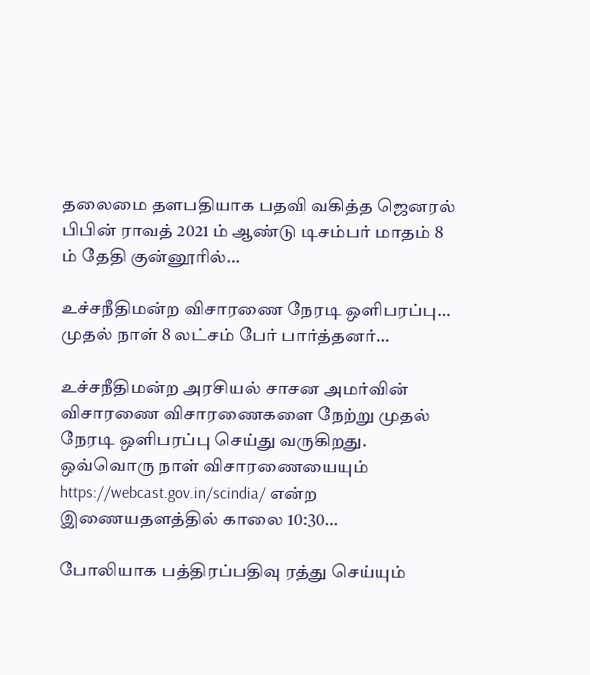தலைமை தளபதியாக பதவி வகித்த ஜெனரல் பிபின் ராவத் 2021 ம் ஆண்டு டிசம்பர் மாதம் 8 ம் தேதி குன்னூரில்…

உச்சநீதிமன்ற விசாரணை நேரடி ஒளிபரப்பு… முதல் நாள் 8 லட்சம் பேர் பார்த்தனர்…

உச்சநீதிமன்ற அரசியல் சாசன அமர்வின் விசாரணை விசாரணைகளை நேற்று முதல் நேரடி ஒளிபரப்பு செய்து வருகிறது. ஒவ்வொரு நாள் விசாரணையையும் https://webcast.gov.in/scindia/ என்ற இணையதளத்தில் காலை 10:30…

போலியாக பத்திரப்பதிவு ரத்து செய்யும்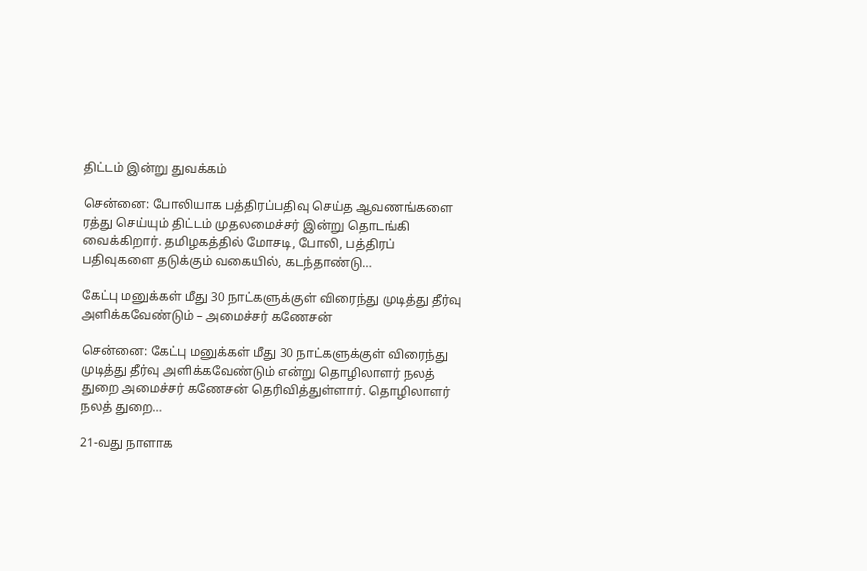திட்டம் இன்று துவக்கம்

சென்னை: போலியாக பத்திரப்பதிவு செய்த ஆவணங்களை ரத்து செய்யும் திட்டம் முதலமைச்சர் இன்று தொடங்கி வைக்கிறார். தமிழகத்தில் மோசடி, போலி, பத்திரப் பதிவுகளை தடுக்கும் வகையில், கடந்தாண்டு…

கேட்பு மனுக்கள் மீது 30 நாட்களுக்குள் விரைந்து முடித்து தீர்வு அளிக்கவேண்டும் – அமைச்சர் கணேசன்

சென்னை: கேட்பு மனுக்கள் மீது 30 நாட்களுக்குள் விரைந்து முடித்து தீர்வு அளிக்கவேண்டும் என்று தொழிலாளர் நலத் துறை அமைச்சர் கணேசன் தெரிவித்துள்ளார். தொழிலாளர் நலத் துறை…

21-வது நாளாக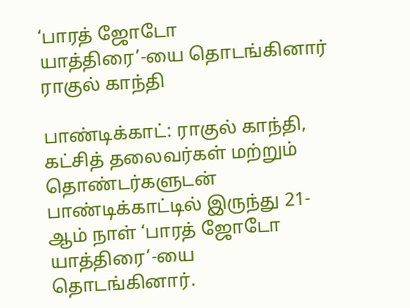‘பாரத் ஜோடோ யாத்திரை’-யை தொடங்கினார் ராகுல் காந்தி

பாண்டிக்காட்: ராகுல் காந்தி, கட்சித் தலைவர்கள் மற்றும் தொண்டர்களுடன் பாண்டிக்காட்டில் இருந்து 21-ஆம் நாள் ‘பாரத் ஜோடோ யாத்திரை’-யை தொடங்கினார்.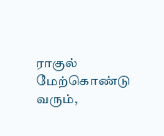ராகுல் மேற்கொண்டு வரும்,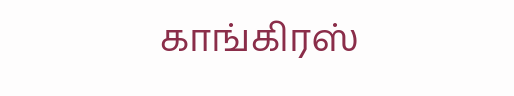காங்கிரஸ்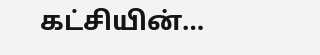கட்சியின்…